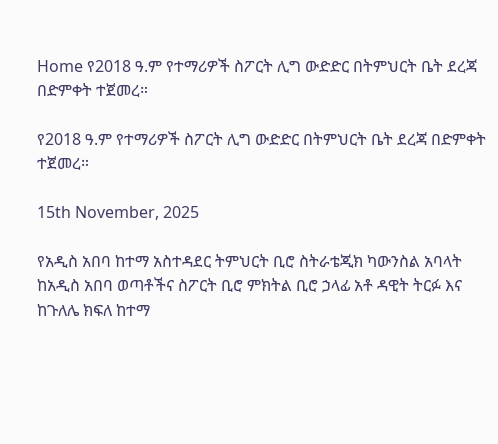Home የ2018 ዓ.ም የተማሪዎች ስፖርት ሊግ ውድድር በትምህርት ቤት ደረጃ በድምቀት ተጀመረ።

የ2018 ዓ.ም የተማሪዎች ስፖርት ሊግ ውድድር በትምህርት ቤት ደረጃ በድምቀት ተጀመረ።

15th November, 2025

የአዲስ አበባ ከተማ አስተዳደር ትምህርት ቢሮ ስትራቴጂክ ካውንስል አባላት ከአዲስ አበባ ወጣቶችና ስፖርት ቢሮ ምክትል ቢሮ ኃላፊ አቶ ዳዊት ትርፉ እና ከጉለሌ ክፍለ ከተማ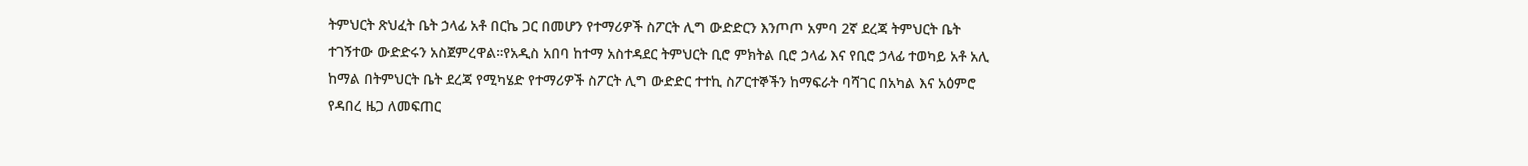ትምህርት ጽህፈት ቤት ኃላፊ አቶ በርኬ ጋር በመሆን የተማሪዎች ስፖርት ሊግ ውድድርን እንጦጦ አምባ 2ኛ ደረጃ ትምህርት ቤት ተገኝተው ውድድሩን አስጀምረዋል።የአዲስ አበባ ከተማ አስተዳደር ትምህርት ቢሮ ምክትል ቢሮ ኃላፊ እና የቢሮ ኃላፊ ተወካይ አቶ አሊ ከማል በትምህርት ቤት ደረጃ የሚካሄድ የተማሪዎች ስፖርት ሊግ ውድድር ተተኪ ስፖርተኞችን ከማፍራት ባሻገር በአካል እና አዕምሮ የዳበረ ዜጋ ለመፍጠር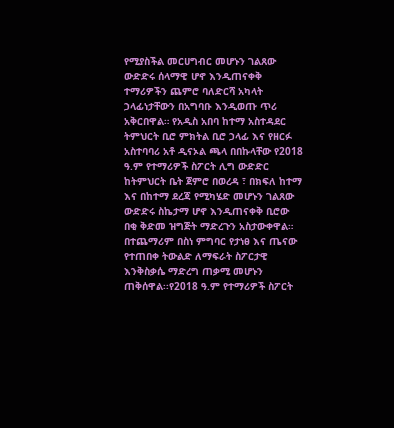የሚያስችል መርሀግብር መሆኑን ገልጸው ውድድሩ ሰላማዊ ሆኖ እንዲጠናቀቅ ተማሪዎችን ጨምሮ ባለድርሻ አካላት ኃላፊነታቸውን በአግባቡ እንዲወጡ ጥሪ አቅርበዋል። የአዲስ አበባ ከተማ አስተዳደር ትምህርት ቢሮ ምክትል ቢሮ ኃላፊ እና የዘርፉ አስተባባሪ አቶ ዲናኦል ጫላ በበኩላቸው የ2018 ዓ.ም የተማሪዎች ስፖርት ሊግ ውድድር ከትምህርት ቤት ጀምሮ በወረዳ ፣ በክፍለ ከተማ እና በከተማ ደረጃ የሚካሄድ መሆኑን ገልጸው ውድድሩ ስኬታማ ሆኖ እንዲጠናቀቅ ቢሮው በቂ ቅድመ ዝግጅት ማድረጉን አስታውቀዋል። በተጨማሪም በስነ ምግባር የታነፀ እና ጤናው የተጠበቀ ትውልድ ለማፍራት ስፖርታዊ እንቅስቃሴ ማድረግ ጠቃሚ መሆኑን ጠቅሰዋል፡፡የ2018 ዓ.ም የተማሪዎች ስፖርት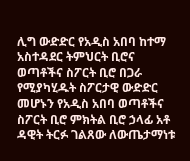ሊግ ውድድር የአዲስ አበባ ከተማ አስተዳደር ትምህርት ቢሮና ወጣቶችና ስፖርት ቢሮ በጋራ የሚያካሂዱት ስፖርታዊ ውድድር መሆኑን የአዲስ አበባ ወጣቶችና ስፖርት ቢሮ ምክትል ቢሮ ኃላፊ አቶ ዳዊት ትርፉ ገልጸው ለውጤታማነቱ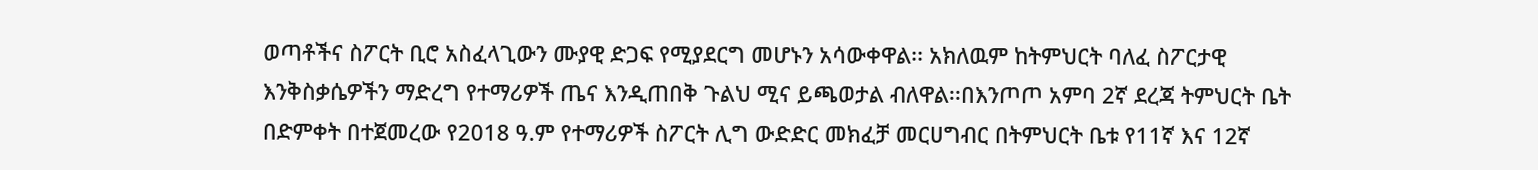ወጣቶችና ስፖርት ቢሮ አስፈላጊውን ሙያዊ ድጋፍ የሚያደርግ መሆኑን አሳውቀዋል፡፡ አክለዉም ከትምህርት ባለፈ ስፖርታዊ እንቅስቃሴዎችን ማድረግ የተማሪዎች ጤና እንዲጠበቅ ጉልህ ሚና ይጫወታል ብለዋል፡፡በእንጦጦ አምባ 2ኛ ደረጃ ትምህርት ቤት በድምቀት በተጀመረው የ2018 ዓ.ም የተማሪዎች ስፖርት ሊግ ውድድር መክፈቻ መርሀግብር በትምህርት ቤቱ የ11ኛ እና 12ኛ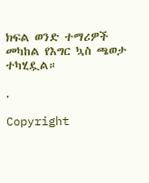ክፍል ወንድ ተማሪዎች መካከል የእግር ኳስ ጫወታ ተካሂዷል።

.

Copyright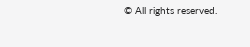© All rights reserved.